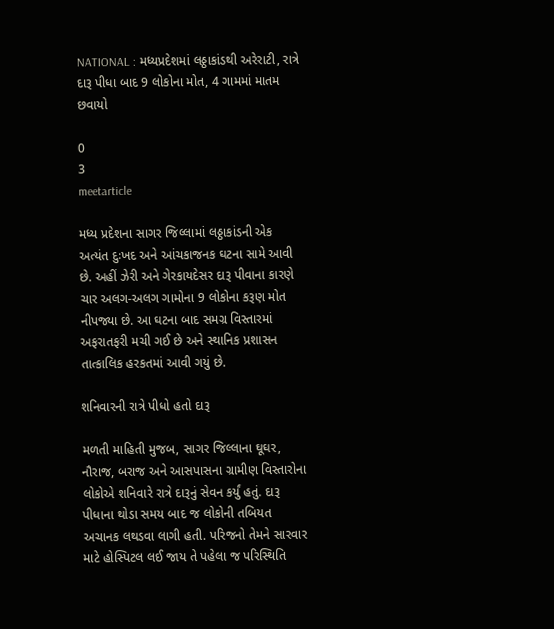NATIONAL : મધ્યપ્રદેશમાં લઠ્ઠાકાંડથી અરેરાટી, રાત્રે દારૂ પીધા બાદ 9 લોકોના મોત, 4 ગામમાં માતમ છવાયો

0
3
meetarticle

મધ્ય પ્રદેશના સાગર જિલ્લામાં લઠ્ઠાકાંડની એક અત્યંત દુઃખદ અને આંચકાજનક ઘટના સામે આવી છે. અહીં ઝેરી અને ગેરકાયદેસર દારૂ પીવાના કારણે ચાર અલગ-અલગ ગામોના 9 લોકોના કરૂણ મોત નીપજ્યા છે. આ ઘટના બાદ સમગ્ર વિસ્તારમાં અફરાતફરી મચી ગઈ છે અને સ્થાનિક પ્રશાસન તાત્કાલિક હરકતમાં આવી ગયું છે.

શનિવારની રાત્રે પીધો હતો દારૂ

મળતી માહિતી મુજબ, સાગર જિલ્લાના ઘૂઘર, નૌરાજ, બરાજ અને આસપાસના ગ્રામીણ વિસ્તારોના લોકોએ શનિવારે રાત્રે દારૂનું સેવન કર્યું હતું. દારૂ પીધાના થોડા સમય બાદ જ લોકોની તબિયત અચાનક લથડવા લાગી હતી. પરિજનો તેમને સારવાર માટે હોસ્પિટલ લઈ જાય તે પહેલા જ પરિસ્થિતિ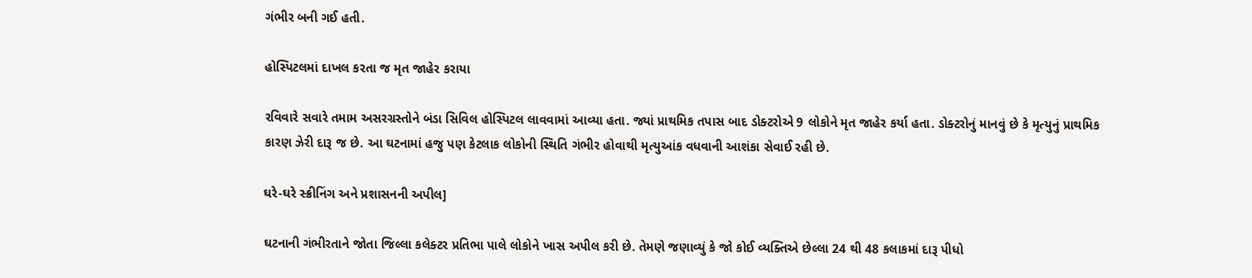ગંભીર બની ગઈ હતી.

હોસ્પિટલમાં દાખલ કરતા જ મૃત જાહેર કરાયા

રવિવારે સવારે તમામ અસરગ્રસ્તોને બંડા સિવિલ હોસ્પિટલ લાવવામાં આવ્યા હતા. જ્યાં પ્રાથમિક તપાસ બાદ ડોક્ટરોએ 9 લોકોને મૃત જાહેર કર્યા હતા. ડોક્ટરોનું માનવું છે કે મૃત્યુનું પ્રાથમિક કારણ ઝેરી દારૂ જ છે. આ ઘટનામાં હજુ પણ કેટલાક લોકોની સ્થિતિ ગંભીર હોવાથી મૃત્યુઆંક વધવાની આશંકા સેવાઈ રહી છે.

ઘરે-ઘરે સ્ક્રીનિંગ અને પ્રશાસનની અપીલ]

ઘટનાની ગંભીરતાને જોતા જિલ્લા કલેક્ટર પ્રતિભા પાલે લોકોને ખાસ અપીલ કરી છે. તેમણે જણાવ્યું કે જો કોઈ વ્યક્તિએ છેલ્લા 24 થી 48 કલાકમાં દારૂ પીધો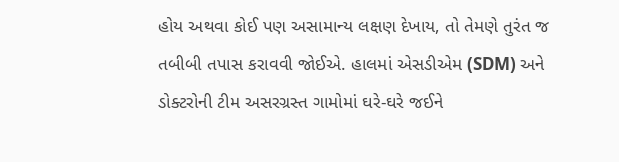હોય અથવા કોઈ પણ અસામાન્ય લક્ષણ દેખાય, તો તેમણે તુરંત જ તબીબી તપાસ કરાવવી જોઈએ. હાલમાં એસડીએમ (SDM) અને ડોક્ટરોની ટીમ અસરગ્રસ્ત ગામોમાં ઘરે-ઘરે જઈને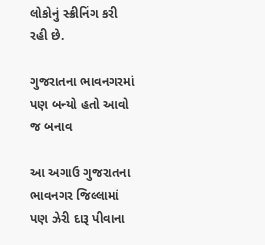લોકોનું સ્ક્રીનિંગ કરી રહી છે.

ગુજરાતના ભાવનગરમાં પણ બન્યો હતો આવો જ બનાવ

આ અગાઉ ગુજરાતના ભાવનગર જિલ્લામાં પણ ઝેરી દારૂ પીવાના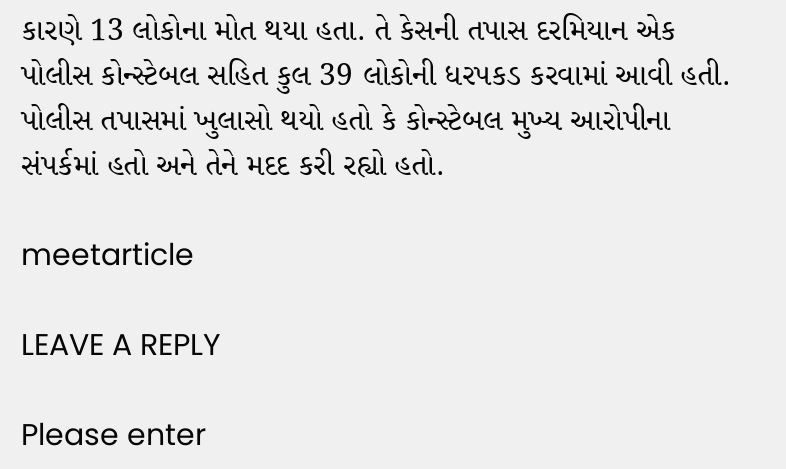કારણે 13 લોકોના મોત થયા હતા. તે કેસની તપાસ દરમિયાન એક પોલીસ કોન્સ્ટેબલ સહિત કુલ 39 લોકોની ધરપકડ કરવામાં આવી હતી. પોલીસ તપાસમાં ખુલાસો થયો હતો કે કોન્સ્ટેબલ મુખ્ય આરોપીના સંપર્કમાં હતો અને તેને મદદ કરી રહ્યો હતો.

meetarticle

LEAVE A REPLY

Please enter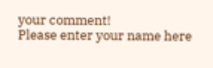your comment!
Please enter your name here